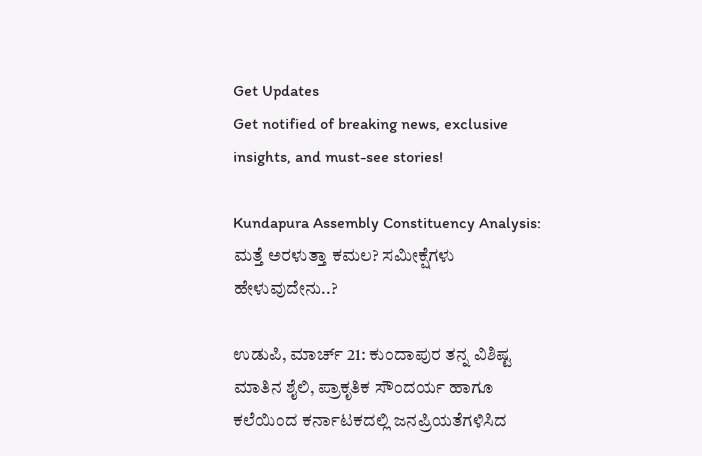Get Updates
Get notified of breaking news, exclusive insights, and must-see stories!

Kundapura Assembly Constituency Analysis: ಮತ್ತೆ ಅರಳುತ್ತಾ ಕಮಲ? ಸಮೀಕ್ಷೆಗಳು ಹೇಳುವುದೇನು..?

ಉಡುಪಿ, ಮಾರ್ಚ್‌ 21: ಕುಂದಾಪುರ ತನ್ನ ವಿಶಿಷ್ಟ ಮಾತಿನ ಶೈಲಿ, ಪ್ರಾಕೃತಿಕ ಸೌಂದರ್ಯ ಹಾಗೂ ಕಲೆಯಿಂದ ಕರ್ನಾಟಕದಲ್ಲಿ ಜನಪ್ರಿಯತೆಗಳಿಸಿದ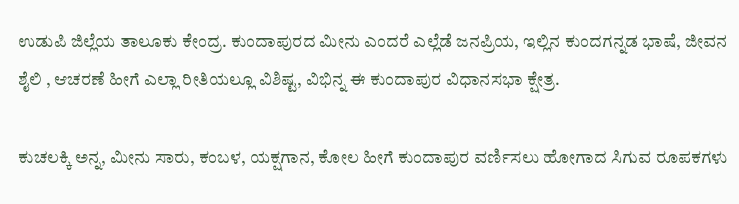ಉಡುಪಿ ಜಿಲ್ಲೆಯ ತಾಲೂಕು ಕೇಂದ್ರ. ಕುಂದಾಪುರದ ಮೀನು ಎಂದರೆ ಎಲ್ಲೆಡೆ ಜನಪ್ರಿಯ, ಇಲ್ಲಿನ ಕುಂದಗನ್ನಡ ಭಾಷೆ, ಜೀವನ ಶೈಲಿ , ಆಚರಣೆ ಹೀಗೆ ಎಲ್ಲಾ ರೀತಿಯಲ್ಲೂ ವಿಶಿಷ್ಟ, ವಿಭಿನ್ನ ಈ ಕುಂದಾಪುರ ವಿಧಾನಸಭಾ ಕ್ಷೇತ್ರ.

ಕುಚಲಕ್ಕಿ ಅನ್ನ, ಮೀನು ಸಾರು, ಕಂಬಳ, ಯಕ್ಷಗಾನ, ಕೋಲ ಹೀಗೆ ಕುಂದಾಪುರ ವರ್ಣಿಸಲು ಹೋಗಾದ ಸಿಗುವ ರೂಪಕಗಳು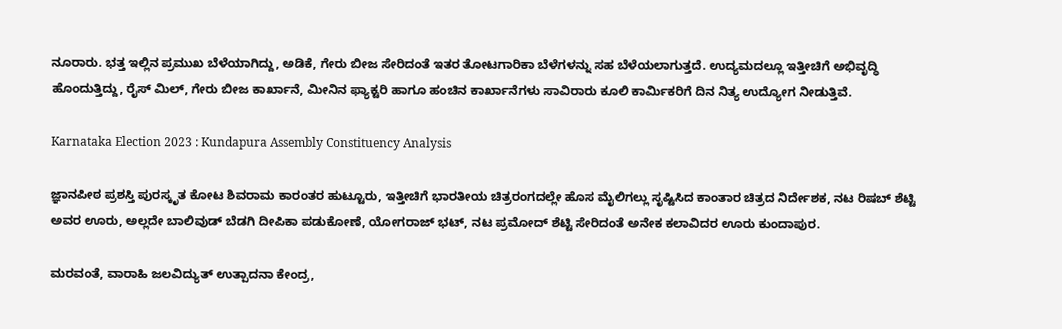ನೂರಾರು. ಭತ್ತ ಇಲ್ಲಿನ ಪ್ರಮುಖ ಬೆಳೆಯಾಗಿದ್ದು, ಅಡಿಕೆ, ಗೇರು ಬೀಜ ಸೇರಿದಂತೆ ಇತರ ತೋಟಗಾರಿಕಾ ಬೆಳೆಗಳನ್ನು ಸಹ ಬೆಳೆಯಲಾಗುತ್ತದೆ. ಉದ್ಯಮದಲ್ಲೂ ಇತ್ತೀಚಿಗೆ ಅಭಿವೃದ್ಧಿ ಹೊಂದುತ್ತಿದ್ದು, ರೈಸ್‌ ಮಿಲ್, ಗೇರು ಬೀಜ ಕಾರ್ಖಾನೆ, ಮೀನಿನ ಫ್ಯಾಕ್ಟರಿ ಹಾಗೂ ಹಂಚಿನ ಕಾರ್ಖಾನೆಗಳು ಸಾವಿರಾರು ಕೂಲಿ ಕಾರ್ಮಿಕರಿಗೆ ದಿನ ನಿತ್ಯ ಉದ್ಯೋಗ ನೀಡುತ್ತಿವೆ.

Karnataka Election 2023 : Kundapura Assembly Constituency Analysis

ಜ್ಞಾನಪೀಠ ಪ್ರಶಸ್ತಿ ಪುರಸ್ಕೃತ ಕೋಟ ಶಿವರಾಮ ಕಾರಂತರ ಹುಟ್ಟೂರು, ಇತ್ತೀಚಿಗೆ ಭಾರತೀಯ ಚಿತ್ರರಂಗದಲ್ಲೇ ಹೊಸ ಮೈಲಿಗಲ್ಲು ಸೃಷ್ಟಿಸಿದ ಕಾಂತಾರ ಚಿತ್ರದ ನಿರ್ದೇಶಕ, ನಟ ರಿಷಬ್‌ ಶೆಟ್ಟಿ ಅವರ ಊರು, ಅಲ್ಲದೇ ಬಾಲಿವುಡ್‌ ಬೆಡಗಿ ದೀಪಿಕಾ ಪಡುಕೋಣೆ, ಯೋಗರಾಜ್‌ ಭಟ್‌, ನಟ ಪ್ರಮೋದ್‌ ಶೆಟ್ಟಿ ಸೇರಿದಂತೆ ಅನೇಕ ಕಲಾವಿದರ ಊರು ಕುಂದಾಪುರ.

ಮರವಂತೆ, ವಾರಾಹಿ ಜಲವಿದ್ಯುತ್ ಉತ್ಪಾದನಾ ಕೇಂದ್ರ,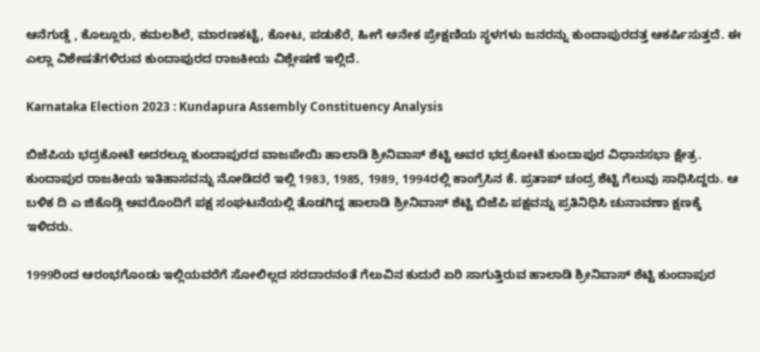ಆನೆಗುಡ್ಡೆ , ಕೊಲ್ಲೂರು, ಕಮಲಶಿಲೆ, ಮಾರಣಕಟ್ಟೆ, ಕೋಟ, ಪಡುಕೆರೆ, ಹೀಗೆ ಅನೇಕ ಪ್ರೇಕ್ಷಣಿಯ ಸ್ಥಳಗಳು ಜನರನ್ನು ಕುಂದಾಪುರದತ್ತ ಆಕರ್ಷಿಸುತ್ತದೆ. ಈ ಎಲ್ಲಾ ವಿಶೇಷತೆಗಳಿರುವ ಕುಂದಾಪುರದ ರಾಜಕೀಯ ವಿಶ್ಲೇಷಣೆ ಇಲ್ಲಿದೆ.

Karnataka Election 2023 : Kundapura Assembly Constituency Analysis

ಬಿಜೆಪಿಯ ಭದ್ರಕೋಟೆ ಅದರಲ್ಲೂ ಕುಂದಾಪುರದ ವಾಜಪೇಯಿ ಹಾಲಾಡಿ ಶ್ರೀನಿವಾಸ್‌ ಶೆಟ್ಟಿ ಅವರ ಭದ್ರಕೋಟೆ ಕುಂದಾಪುರ ವಿಧಾನಸಭಾ ಕ್ಷೇತ್ರ. ಕುಂದಾಪುರ ರಾಜಕೀಯ ಇತಿಹಾಸವನ್ನು ನೋಡಿದರೆ ಇಲ್ಲಿ 1983, 1985, 1989, 1994ರಲ್ಲಿ ಕಾಂಗ್ರೆಸಿನ ಕೆ. ಪ್ರತಾಪ್ ಚಂದ್ರ ಶೆಟ್ಟಿ ಗೆಲುವು ಸಾಧಿಸಿದ್ದರು. ಆ ಬಳಿಕ ದಿ ಎ ಜಿಕೊಡ್ಗಿ ಅವರೊಂದಿಗೆ ಪಕ್ಷ ಸಂಘಟನೆಯಲ್ಲಿ ತೊಡಗಿದ್ದ ಹಾಲಾಡಿ ಶ್ರೀನಿವಾಸ್‌ ಶೆಟ್ಟಿ ಬಿಜೆಪಿ ಪಕ್ಷವನ್ನು ಪ್ರತಿನಿಧಿಸಿ ಚುನಾವಣಾ ಕ್ಷಣಕ್ಕೆ ಇಳಿದರು.

1999ರಿಂದ ಆರಂಭಗೊಂಡು ಇಲ್ಲಿಯವರೆಗೆ ಸೋಲಿಲ್ಲದ ಸರದಾರನಂತೆ ಗೆಲುವಿನ ಕುದುರೆ ಏರಿ ಸಾಗುತ್ತಿರುವ ಹಾಲಾಡಿ ಶ್ರೀನಿವಾಸ್‌ ಶೆಟ್ಟಿ ಕುಂದಾಪುರ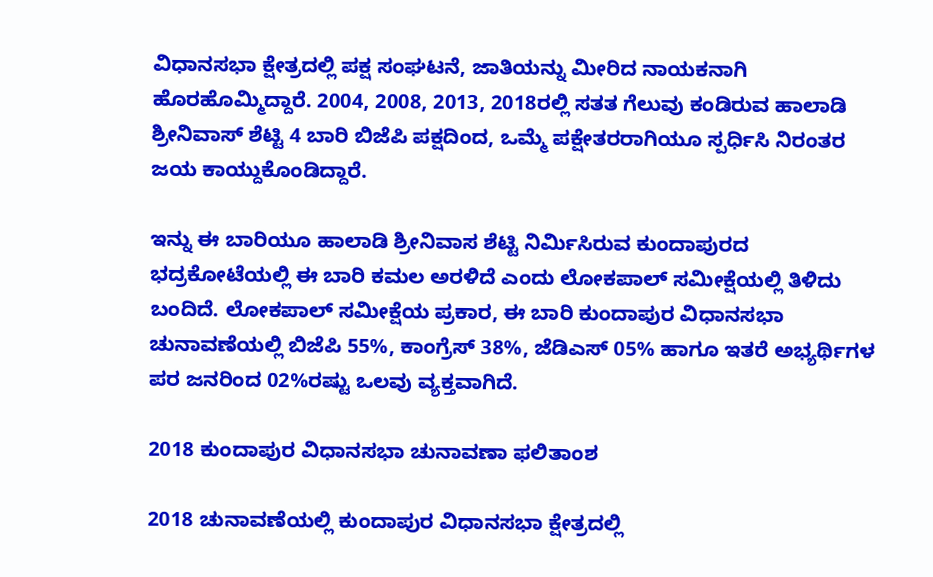ವಿಧಾನಸಭಾ ಕ್ಷೇತ್ರದಲ್ಲಿ ಪಕ್ಷ ಸಂಘಟನೆ, ಜಾತಿಯನ್ನು ಮೀರಿದ ನಾಯಕನಾಗಿ ಹೊರಹೊಮ್ಮಿದ್ದಾರೆ. 2004, 2008, 2013, 2018ರಲ್ಲಿ ಸತತ ಗೆಲುವು ಕಂಡಿರುವ ಹಾಲಾಡಿ ಶ್ರೀನಿವಾಸ್‌ ಶೆಟ್ಟಿ 4 ಬಾರಿ ಬಿಜೆಪಿ ಪಕ್ಷದಿಂದ, ಒಮ್ಮೆ ಪಕ್ಷೇತರರಾಗಿಯೂ ಸ್ಪರ್ಧಿಸಿ ನಿರಂತರ ಜಯ ಕಾಯ್ದುಕೊಂಡಿದ್ದಾರೆ.

ಇನ್ನು ಈ ಬಾರಿಯೂ ಹಾಲಾಡಿ ಶ್ರೀನಿವಾಸ ಶೆಟ್ಟಿ ನಿರ್ಮಿಸಿರುವ ಕುಂದಾಪುರದ ಭದ್ರಕೋಟೆಯಲ್ಲಿ ಈ ಬಾರಿ ಕಮಲ ಅರಳಿದೆ ಎಂದು ಲೋಕಪಾಲ್ ಸಮೀಕ್ಷೆಯಲ್ಲಿ ತಿಳಿದು ಬಂದಿದೆ. ಲೋಕಪಾಲ್ ಸಮೀಕ್ಷೆಯ ಪ್ರಕಾರ, ಈ ಬಾರಿ ಕುಂದಾಪುರ ವಿಧಾನಸಭಾ ಚುನಾವಣೆಯಲ್ಲಿ ಬಿಜೆಪಿ 55%, ಕಾಂಗ್ರೆಸ್ 38%, ಜೆಡಿಎಸ್ 05% ಹಾಗೂ ಇತರೆ ಅಭ್ಯರ್ಥಿಗಳ ಪರ ಜನರಿಂದ 02%ರಷ್ಟು ಒಲವು ವ್ಯಕ್ತವಾಗಿದೆ.

2018 ಕುಂದಾಪುರ ವಿಧಾನಸಭಾ ಚುನಾವಣಾ ಫಲಿತಾಂಶ

2018 ಚುನಾವಣೆಯಲ್ಲಿ ಕುಂದಾಪುರ ವಿಧಾನಸಭಾ ಕ್ಷೇತ್ರದಲ್ಲಿ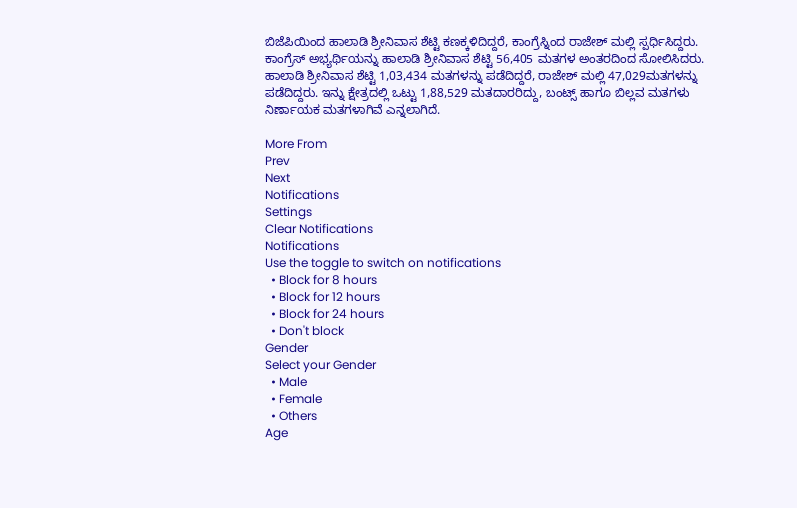ಬಿಜೆಪಿಯಿಂದ ಹಾಲಾಡಿ ಶ್ರೀನಿವಾಸ ಶೆಟ್ಟಿ ಕಣಕ್ಕಳಿದಿದ್ದರೆ, ಕಾಂಗ್ರೆಸ್ನಿಂದ ರಾಜೇಶ್ ಮಲ್ಲಿ ಸ್ಪರ್ಧಿಸಿದ್ದರು. ಕಾಂಗ್ರೆಸ್‌ ಅಭ್ಯರ್ಥಿಯನ್ನು ಹಾಲಾಡಿ ಶ್ರೀನಿವಾಸ ಶೆಟ್ಟಿ 56,405 ಮತಗಳ ಅಂತರದಿಂದ ಸೋಲಿಸಿದರು. ಹಾಲಾಡಿ ಶ್ರೀನಿವಾಸ ಶೆಟ್ಟಿ 1,03,434 ಮತಗಳನ್ನು ಪಡೆದಿದ್ದರೆ, ರಾಜೇಶ್ ಮಲ್ಲಿ 47,029ಮತಗಳನ್ನು ಪಡೆದಿದ್ದರು. ಇನ್ನು ಕ್ಷೇತ್ರದಲ್ಲಿ ಒಟ್ಟು 1,88,529 ಮತದಾರರಿದ್ದು, ಬಂಟ್ಸ್‌ ಹಾಗೂ ಬಿಲ್ಲವ ಮತಗಳು ನಿರ್ಣಾಯಕ ಮತಗಳಾಗಿವೆ ಎನ್ನಲಾಗಿದೆ.

More From
Prev
Next
Notifications
Settings
Clear Notifications
Notifications
Use the toggle to switch on notifications
  • Block for 8 hours
  • Block for 12 hours
  • Block for 24 hours
  • Don't block
Gender
Select your Gender
  • Male
  • Female
  • Others
Age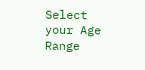Select your Age Range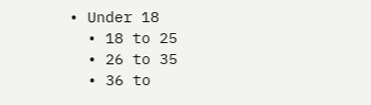• Under 18
  • 18 to 25
  • 26 to 35
  • 36 to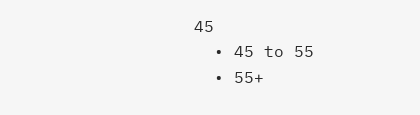45
  • 45 to 55
  • 55+